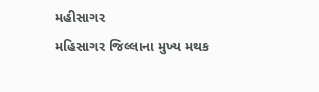મહીસાગર
મહિસાગર જિલ્લાના મુખ્ય મથક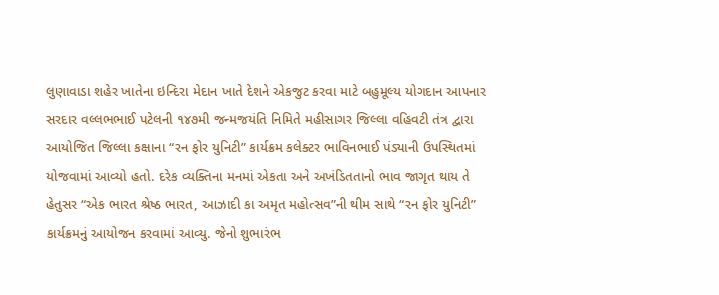લુણાવાડા શહેર ખાતેના ઇન્દિરા મેદાન ખાતે દેશને એકજુટ કરવા માટે બહુમૂલ્ય યોગદાન આપનાર સરદાર વલ્લભભાઈ પટેલની ૧૪૭મી જન્મજયંતિ નિમિતે મહીસાગર જિલ્લા વહિવટી તંત્ર દ્વારા આયોજિત જિલ્લા કક્ષાના “રન ફોર યુનિટી” કાર્યક્રમ કલેક્ટર ભાવિનભાઈ પંડ્યાની ઉપસ્થિતમાં યોજવામાં આવ્યો હતો. દરેક વ્યક્તિના મનમાં એકતા અને અખંડિતતાનો ભાવ જાગૃત થાય તે હેતુસર “એક ભારત શ્રેષ્ઠ ભારત, આઝાદી કા અમૃત મહોત્સવ”ની થીમ સાથે “રન ફોર યુનિટી” કાર્યક્રમનું આયોજન કરવામાં આવ્યુ. જેનો શુભારંભ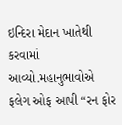ઇન્દિરા મેદાન ખાતેથી કરવામાં આવ્યો.મહાનુભાવોએ ફલેગ ઓફ આપી “રન ફોર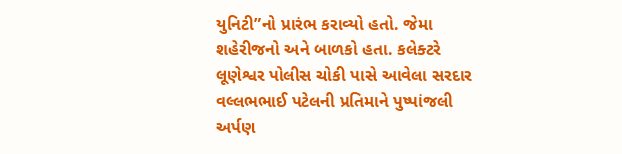યુનિટી”નો પ્રારંભ કરાવ્યો હતો. જેમા શહેરીજનો અને બાળકો હતા. કલેક્ટરે લૂણેશ્વર પોલીસ ચોકી પાસે આવેલા સરદાર વલ્લભભાઈ પટેલની પ્રતિમાને પુષ્પાંજલી અર્પણ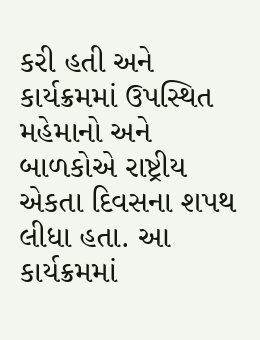કરી હતી અને કાર્યક્રમમાં ઉપસ્થિત મહેમાનો અને બાળકોએ રાષ્ટ્રીય એકતા દિવસના શપથ લીધા હતા. આ કાર્યક્રમમાં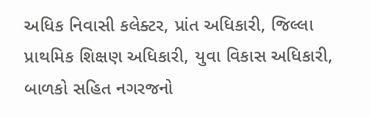અધિક નિવાસી કલેક્ટર, પ્રાંત અધિકારી, જિલ્લા પ્રાથમિક શિક્ષણ અધિકારી, યુવા વિકાસ અધિકારી, બાળકો સહિત નગરજનો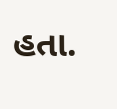હતા.